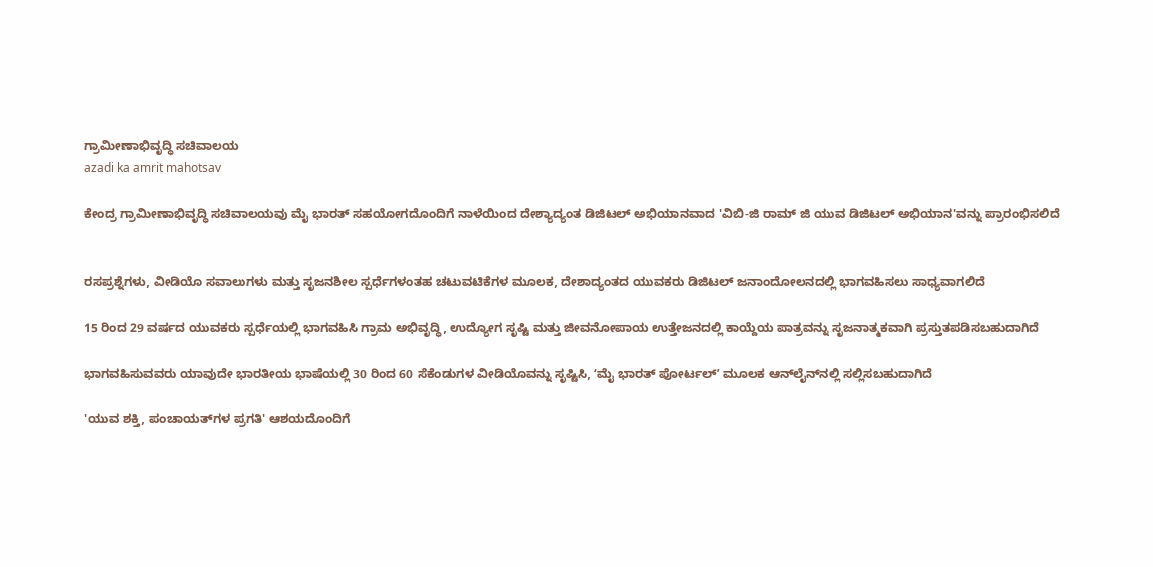ಗ್ರಾಮೀಣಾಭಿವೃದ್ಧಿ ಸಚಿವಾಲಯ
azadi ka amrit mahotsav

ಕೇಂದ್ರ ಗ್ರಾಮೀಣಾಭಿವೃದ್ಧಿ ಸಚಿವಾಲಯವು ಮೈ ಭಾರತ್ ಸಹಯೋಗದೊಂದಿಗೆ ನಾಳೆಯಿಂದ ದೇಶ್ಯಾದ್ಯಂತ ಡಿಜಿಟಲ್ ಅಭಿಯಾನವಾದ 'ವಿಬಿ-ಜಿ ರಾಮ್ ಜಿ ಯುವ ಡಿಜಿಟಲ್ ಅಭಿಯಾನ'ವನ್ನು ಪ್ರಾರಂಭಿಸಲಿದೆ


ರಸಪ್ರಶ್ನೆಗಳು, ವೀಡಿಯೊ ಸವಾಲುಗಳು ಮತ್ತು ಸೃಜನಶೀಲ ಸ್ಪರ್ಧೆಗಳಂತಹ ಚಟುವಟಿಕೆಗಳ ಮೂಲಕ, ದೇಶಾದ್ಯಂತದ ಯುವಕರು ಡಿಜಿಟಲ್ ಜನಾಂದೋಲನದಲ್ಲಿ ಭಾಗವಹಿಸಲು ಸಾಧ್ಯವಾಗಲಿದೆ

15 ರಿಂದ 29 ವರ್ಷದ ಯುವಕರು ಸ್ಪರ್ಧೆಯಲ್ಲಿ ಭಾಗವಹಿಸಿ ಗ್ರಾಮ ಅಭಿವೃದ್ಧಿ, ಉದ್ಯೋಗ ಸೃಷ್ಟಿ ಮತ್ತು ಜೀವನೋಪಾಯ ಉತ್ತೇಜನದಲ್ಲಿ ಕಾಯ್ದೆಯ ಪಾತ್ರವನ್ನು ಸೃಜನಾತ್ಮಕವಾಗಿ ಪ್ರಸ್ತುತಪಡಿಸಬಹುದಾಗಿದೆ

ಭಾಗವಹಿಸುವವರು ಯಾವುದೇ ಭಾರತೀಯ ಭಾಷೆಯಲ್ಲಿ 30 ರಿಂದ 60 ಸೆಕೆಂಡುಗಳ ವೀಡಿಯೊವನ್ನು ಸೃಷ್ಟಿಸಿ, ʻಮೈ ಭಾರತ್ ಪೋರ್ಟಲ್ʼ ಮೂಲಕ ಆನ್‌ಲೈನ್‌ನಲ್ಲಿ ಸಲ್ಲಿಸಬಹುದಾಗಿದೆ

'ಯುವ ಶಕ್ತಿ, ಪಂಚಾಯತ್‌ಗಳ ಪ್ರಗತಿ' ಆಶಯದೊಂದಿಗೆ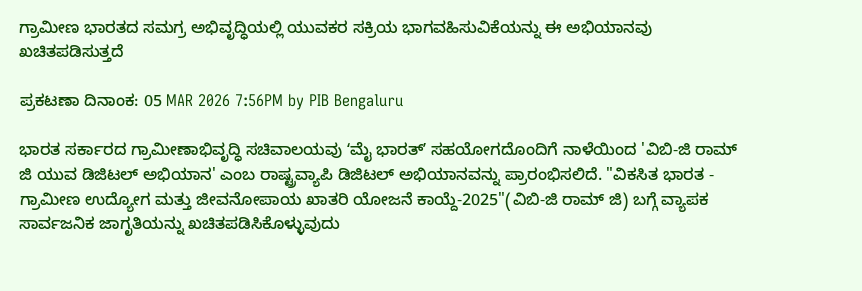ಗ್ರಾಮೀಣ ಭಾರತದ ಸಮಗ್ರ ಅಭಿವೃದ್ಧಿಯಲ್ಲಿ ಯುವಕರ ಸಕ್ರಿಯ ಭಾಗವಹಿಸುವಿಕೆಯನ್ನು ಈ ಅಭಿಯಾನವು ಖಚಿತಪಡಿಸುತ್ತದೆ

ಪ್ರಕಟಣಾ ದಿನಾಂಕ: 05 MAR 2026 7:56PM by PIB Bengaluru

ಭಾರತ ಸರ್ಕಾರದ ಗ್ರಾಮೀಣಾಭಿವೃದ್ಧಿ ಸಚಿವಾಲಯವು ʻಮೈ ಭಾರತ್ʼ ಸಹಯೋಗದೊಂದಿಗೆ ನಾಳೆಯಿಂದ 'ವಿಬಿ-ಜಿ ರಾಮ್ ಜಿ ಯುವ ಡಿಜಿಟಲ್ ಅಭಿಯಾನ' ಎಂಬ ರಾಷ್ಟ್ರವ್ಯಾಪಿ ಡಿಜಿಟಲ್ ಅಭಿಯಾನವನ್ನು ಪ್ರಾರಂಭಿಸಲಿದೆ. "ವಿಕಸಿತ ಭಾರತ - ಗ್ರಾಮೀಣ ಉದ್ಯೋಗ ಮತ್ತು ಜೀವನೋಪಾಯ ಖಾತರಿ ಯೋಜನೆ ಕಾಯ್ದೆ-2025"(ವಿಬಿ-ಜಿ ರಾಮ್‌ ಜಿ) ಬಗ್ಗೆ ವ್ಯಾಪಕ ಸಾರ್ವಜನಿಕ ಜಾಗೃತಿಯನ್ನು ಖಚಿತಪಡಿಸಿಕೊಳ್ಳುವುದು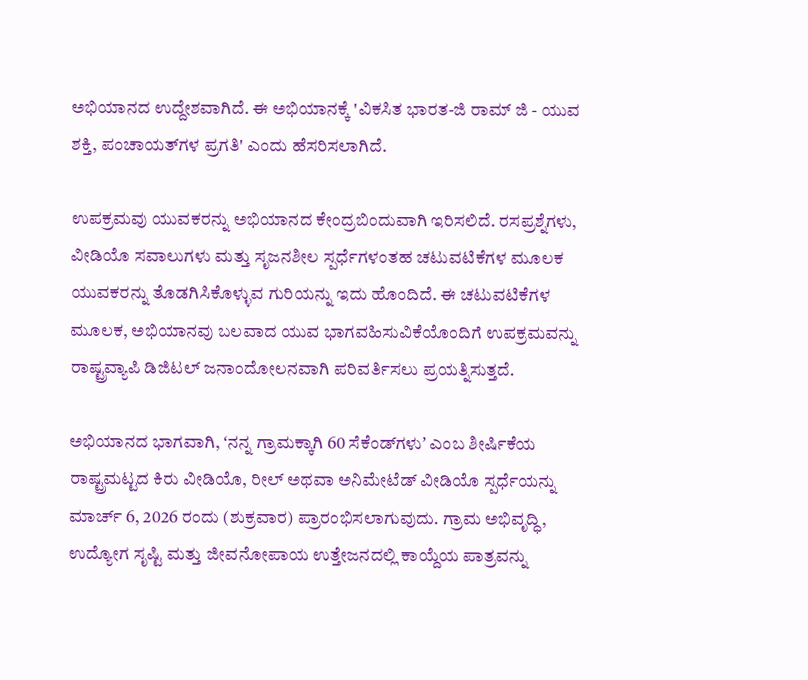ಅಭಿಯಾನದ ಉದ್ದೇಶವಾಗಿದೆ. ಈ ಅಭಿಯಾನಕ್ಕೆ 'ವಿಕಸಿತ ಭಾರತ-ಜಿ ರಾಮ್ ಜಿ - ಯುವ ಶಕ್ತಿ, ಪಂಚಾಯತ್‌ಗಳ ಪ್ರಗತಿ' ಎಂದು ಹೆಸರಿಸಲಾಗಿದೆ.

ಉಪಕ್ರಮವು ಯುವಕರನ್ನು ಅಭಿಯಾನದ ಕೇಂದ್ರಬಿಂದುವಾಗಿ ಇರಿಸಲಿದೆ. ರಸಪ್ರಶ್ನೆಗಳು, ವೀಡಿಯೊ ಸವಾಲುಗಳು ಮತ್ತು ಸೃಜನಶೀಲ ಸ್ಪರ್ಧೆಗಳಂತಹ ಚಟುವಟಿಕೆಗಳ ಮೂಲಕ ಯುವಕರನ್ನು ತೊಡಗಿಸಿಕೊಳ್ಳುವ ಗುರಿಯನ್ನು ಇದು ಹೊಂದಿದೆ. ಈ ಚಟುವಟಿಕೆಗಳ ಮೂಲಕ, ಅಭಿಯಾನವು ಬಲವಾದ ಯುವ ಭಾಗವಹಿಸುವಿಕೆಯೊಂದಿಗೆ ಉಪಕ್ರಮವನ್ನು ರಾಷ್ಟ್ರವ್ಯಾಪಿ ಡಿಜಿಟಲ್ ಜನಾಂದೋಲನವಾಗಿ ಪರಿವರ್ತಿಸಲು ಪ್ರಯತ್ನಿಸುತ್ತದೆ.

ಅಭಿಯಾನದ ಭಾಗವಾಗಿ, ʻನನ್ನ ಗ್ರಾಮಕ್ಕಾಗಿ 60 ಸೆಕೆಂಡ್‌ಗಳುʼ ಎಂಬ ಶೀರ್ಷಿಕೆಯ ರಾಷ್ಟ್ರಮಟ್ಟದ ಕಿರು ವೀಡಿಯೊ, ರೀಲ್ ಅಥವಾ ಅನಿಮೇಟೆಡ್ ವೀಡಿಯೊ ಸ್ಪರ್ಧೆಯನ್ನು ಮಾರ್ಚ್ 6, 2026 ರಂದು (ಶುಕ್ರವಾರ) ಪ್ರಾರಂಭಿಸಲಾಗುವುದು. ಗ್ರಾಮ ಅಭಿವೃದ್ಧಿ, ಉದ್ಯೋಗ ಸೃಷ್ಟಿ ಮತ್ತು ಜೀವನೋಪಾಯ ಉತ್ತೇಜನದಲ್ಲಿ ಕಾಯ್ದೆಯ ಪಾತ್ರವನ್ನು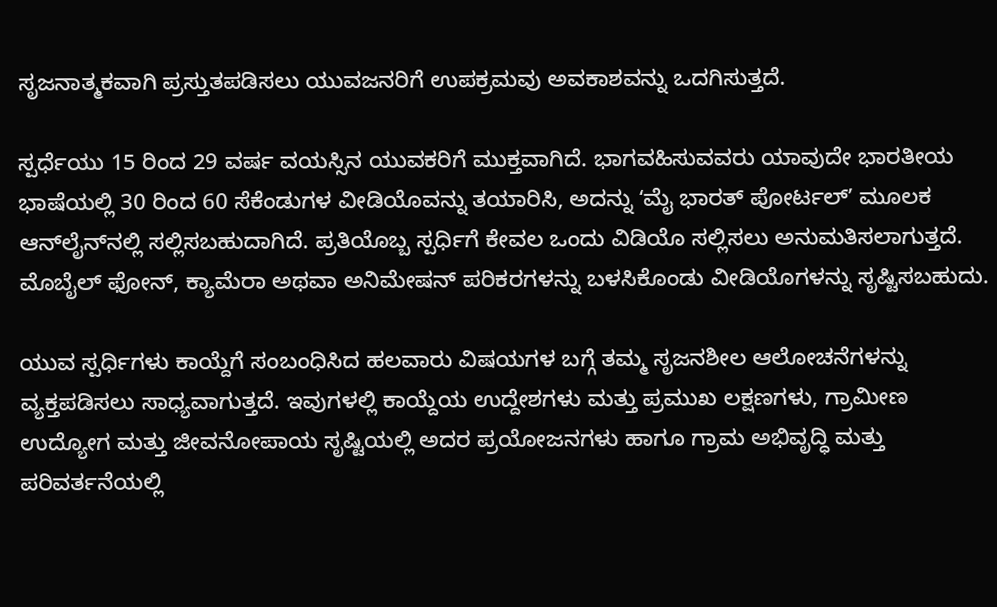ಸೃಜನಾತ್ಮಕವಾಗಿ ಪ್ರಸ್ತುತಪಡಿಸಲು ಯುವಜನರಿಗೆ ಉಪಕ್ರಮವು ಅವಕಾಶವನ್ನು ಒದಗಿಸುತ್ತದೆ.

ಸ್ಪರ್ಧೆಯು 15 ರಿಂದ 29 ವರ್ಷ ವಯಸ್ಸಿನ ಯುವಕರಿಗೆ ಮುಕ್ತವಾಗಿದೆ. ಭಾಗವಹಿಸುವವರು ಯಾವುದೇ ಭಾರತೀಯ ಭಾಷೆಯಲ್ಲಿ 30 ರಿಂದ 60 ಸೆಕೆಂಡುಗಳ ವೀಡಿಯೊವನ್ನು ತಯಾರಿಸಿ, ಅದನ್ನು ʻಮೈ ಭಾರತ್ ಪೋರ್ಟಲ್ʼ ಮೂಲಕ ಆನ್‌ಲೈನ್‌ನಲ್ಲಿ ಸಲ್ಲಿಸಬಹುದಾಗಿದೆ. ಪ್ರತಿಯೊಬ್ಬ ಸ್ಪರ್ಧಿಗೆ ಕೇವಲ ಒಂದು ವಿಡಿಯೊ ಸಲ್ಲಿಸಲು ಅನುಮತಿಸಲಾಗುತ್ತದೆ. ಮೊಬೈಲ್ ಫೋನ್, ಕ್ಯಾಮೆರಾ ಅಥವಾ ಅನಿಮೇಷನ್ ಪರಿಕರಗಳನ್ನು ಬಳಸಿಕೊಂಡು ವೀಡಿಯೊಗಳನ್ನು ಸೃಷ್ಟಿಸಬಹುದು.

ಯುವ ಸ್ಪರ್ಧಿಗಳು ಕಾಯ್ದೆಗೆ ಸಂಬಂಧಿಸಿದ ಹಲವಾರು ವಿಷಯಗಳ ಬಗ್ಗೆ ತಮ್ಮ ಸೃಜನಶೀಲ ಆಲೋಚನೆಗಳನ್ನು ವ್ಯಕ್ತಪಡಿಸಲು ಸಾಧ್ಯವಾಗುತ್ತದೆ. ಇವುಗಳಲ್ಲಿ ಕಾಯ್ದೆಯ ಉದ್ದೇಶಗಳು ಮತ್ತು ಪ್ರಮುಖ ಲಕ್ಷಣಗಳು, ಗ್ರಾಮೀಣ ಉದ್ಯೋಗ ಮತ್ತು ಜೀವನೋಪಾಯ ಸೃಷ್ಟಿಯಲ್ಲಿ ಅದರ ಪ್ರಯೋಜನಗಳು ಹಾಗೂ ಗ್ರಾಮ ಅಭಿವೃದ್ಧಿ ಮತ್ತು ಪರಿವರ್ತನೆಯಲ್ಲಿ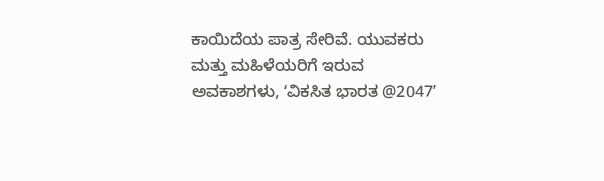ಕಾಯಿದೆಯ ಪಾತ್ರ ಸೇರಿವೆ. ಯುವಕರು ಮತ್ತು ಮಹಿಳೆಯರಿಗೆ ಇರುವ ಅವಕಾಶಗಳು, ʻವಿಕಸಿತ ಭಾರತ @2047ʼ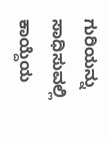ಗುರಿಯನ್ನು ಸಾಧಿಸುವಲ್ಲಿ ಕಾಯ್ದೆಯ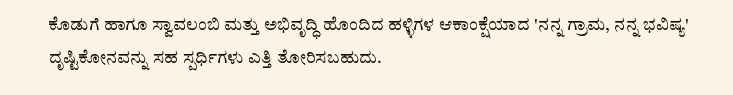ಕೊಡುಗೆ ಹಾಗೂ ಸ್ವಾವಲಂಬಿ ಮತ್ತು ಅಭಿವೃದ್ಧಿ ಹೊಂದಿದ ಹಳ್ಳಿಗಳ ಆಕಾಂಕ್ಷೆಯಾದ 'ನನ್ನ ಗ್ರಾಮ, ನನ್ನ ಭವಿಷ್ಯ' ದೃಷ್ಟಿಕೋನವನ್ನು ಸಹ ಸ್ಪರ್ಧಿಗಳು ಎತ್ತಿ ತೋರಿಸಬಹುದು.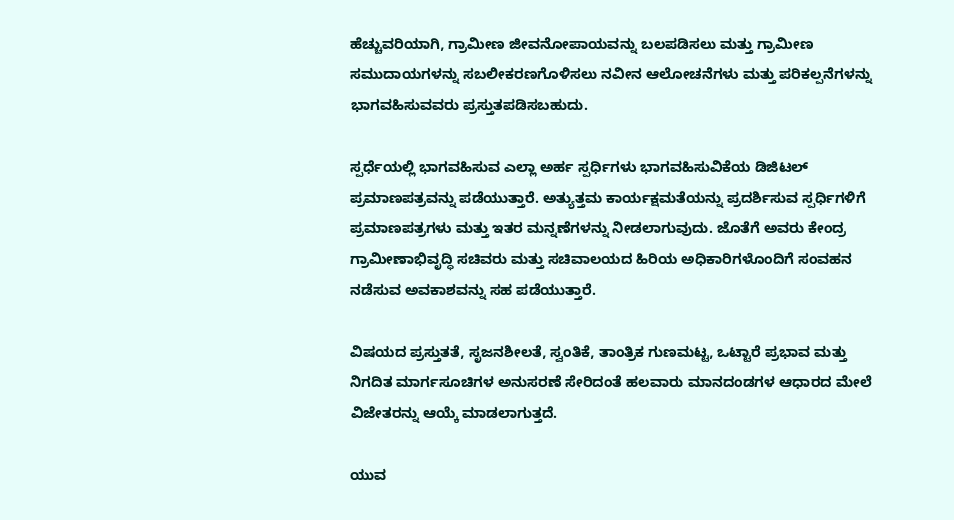ಹೆಚ್ಚುವರಿಯಾಗಿ, ಗ್ರಾಮೀಣ ಜೀವನೋಪಾಯವನ್ನು ಬಲಪಡಿಸಲು ಮತ್ತು ಗ್ರಾಮೀಣ ಸಮುದಾಯಗಳನ್ನು ಸಬಲೀಕರಣಗೊಳಿಸಲು ನವೀನ ಆಲೋಚನೆಗಳು ಮತ್ತು ಪರಿಕಲ್ಪನೆಗಳನ್ನು ಭಾಗವಹಿಸುವವರು ಪ್ರಸ್ತುತಪಡಿಸಬಹುದು.

ಸ್ಪರ್ಧೆಯಲ್ಲಿ ಭಾಗವಹಿಸುವ ಎಲ್ಲಾ ಅರ್ಹ ಸ್ಪರ್ಧಿಗಳು ಭಾಗವಹಿಸುವಿಕೆಯ ಡಿಜಿಟಲ್ ಪ್ರಮಾಣಪತ್ರವನ್ನು ಪಡೆಯುತ್ತಾರೆ. ಅತ್ಯುತ್ತಮ ಕಾರ್ಯಕ್ಷಮತೆಯನ್ನು ಪ್ರದರ್ಶಿಸುವ ಸ್ಪರ್ಧಿಗಳಿಗೆ ಪ್ರಮಾಣಪತ್ರಗಳು ಮತ್ತು ಇತರ ಮನ್ನಣೆಗಳನ್ನು ನೀಡಲಾಗುವುದು. ಜೊತೆಗೆ ಅವರು ಕೇಂದ್ರ ಗ್ರಾಮೀಣಾಭಿವೃದ್ಧಿ ಸಚಿವರು ಮತ್ತು ಸಚಿವಾಲಯದ ಹಿರಿಯ ಅಧಿಕಾರಿಗಳೊಂದಿಗೆ ಸಂವಹನ ನಡೆಸುವ ಅವಕಾಶವನ್ನು ಸಹ ಪಡೆಯುತ್ತಾರೆ.

ವಿಷಯದ ಪ್ರಸ್ತುತತೆ, ಸೃಜನಶೀಲತೆ, ಸ್ವಂತಿಕೆ, ತಾಂತ್ರಿಕ ಗುಣಮಟ್ಟ, ಒಟ್ಟಾರೆ ಪ್ರಭಾವ ಮತ್ತು ನಿಗದಿತ ಮಾರ್ಗಸೂಚಿಗಳ ಅನುಸರಣೆ ಸೇರಿದಂತೆ ಹಲವಾರು ಮಾನದಂಡಗಳ ಆಧಾರದ ಮೇಲೆ ವಿಜೇತರನ್ನು ಆಯ್ಕೆ ಮಾಡಲಾಗುತ್ತದೆ.

ಯುವ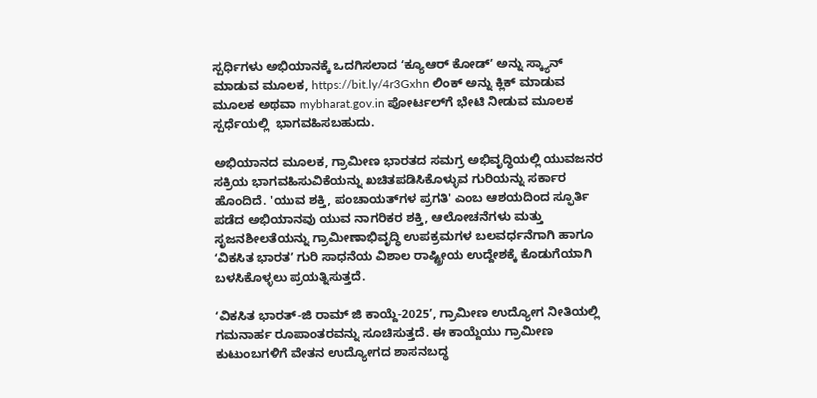ಸ್ಪರ್ಧಿಗಳು ಅಭಿಯಾನಕ್ಕೆ ಒದಗಿಸಲಾದ ʻಕ್ಯೂಆರ್ ಕೋಡ್ʼ ಅನ್ನು ಸ್ಕ್ಯಾನ್ ಮಾಡುವ ಮೂಲಕ, https://bit.ly/4r3Gxhn ಲಿಂಕ್ ಅನ್ನು ಕ್ಲಿಕ್ ಮಾಡುವ ಮೂಲಕ ಅಥವಾ mybharat.gov.in ಪೋರ್ಟಲ್‌ಗೆ ಭೇಟಿ ನೀಡುವ ಮೂಲಕ ಸ್ಪರ್ಧೆಯಲ್ಲಿ  ಭಾಗವಹಿಸಬಹುದು.

ಅಭಿಯಾನದ ಮೂಲಕ, ಗ್ರಾಮೀಣ ಭಾರತದ ಸಮಗ್ರ ಅಭಿವೃದ್ಧಿಯಲ್ಲಿ ಯುವಜನರ ಸಕ್ರಿಯ ಭಾಗವಹಿಸುವಿಕೆಯನ್ನು ಖಚಿತಪಡಿಸಿಕೊಳ್ಳುವ ಗುರಿಯನ್ನು ಸರ್ಕಾರ ಹೊಂದಿದೆ. 'ಯುವ ಶಕ್ತಿ, ಪಂಚಾಯತ್‌ಗಳ ಪ್ರಗತಿ' ಎಂಬ ಆಶಯದಿಂದ ಸ್ಫೂರ್ತಿ ಪಡೆದ ಅಭಿಯಾನವು ಯುವ ನಾಗರಿಕರ ಶಕ್ತಿ, ಆಲೋಚನೆಗಳು ಮತ್ತು ಸೃಜನಶೀಲತೆಯನ್ನು ಗ್ರಾಮೀಣಾಭಿವೃದ್ಧಿ ಉಪಕ್ರಮಗಳ ಬಲವರ್ಧನೆಗಾಗಿ ಹಾಗೂ ʻವಿಕಸಿತ ಭಾರತʼ ಗುರಿ ಸಾಧನೆಯ ವಿಶಾಲ ರಾಷ್ಟ್ರೀಯ ಉದ್ದೇಶಕ್ಕೆ ಕೊಡುಗೆಯಾಗಿ ಬಳಸಿಕೊಳ್ಳಲು ಪ್ರಯತ್ನಿಸುತ್ತದೆ.

ʻವಿಕಸಿತ ಭಾರತ್-ಜಿ ರಾಮ್ ಜಿ ಕಾಯ್ದೆ-2025ʼ, ಗ್ರಾಮೀಣ ಉದ್ಯೋಗ ನೀತಿಯಲ್ಲಿ ಗಮನಾರ್ಹ ರೂಪಾಂತರವನ್ನು ಸೂಚಿಸುತ್ತದೆ. ಈ ಕಾಯ್ದೆಯು ಗ್ರಾಮೀಣ ಕುಟುಂಬಗಳಿಗೆ ವೇತನ ಉದ್ಯೋಗದ ಶಾಸನಬದ್ಧ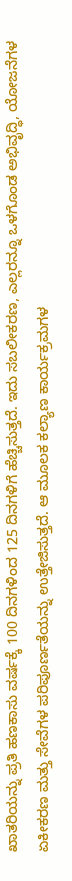ಖಾತರಿಯನ್ನು ಪ್ರತಿ ಹಣಕಾಸು ವರ್ಷಕ್ಕೆ 100 ದಿನಗಳಿಂದ 125 ದಿನಗಳಿಗೆ ಹೆಚ್ಚಿಸುತ್ತದೆ. ಇದು ಸಬಲೀಕರಣ, ಎಲ್ಲರನ್ನೂ ಒಳಗೊಂಡ ಅಭಿವೃದ್ಧಿ, ಯೋಜನೆಗಳ ಏಕೀಕರಣ ಮತ್ತು ಸೇವೆಗಳ ಪರಿಪೂರ್ಣತೆಯನ್ನು ಉತ್ತೇಜಿಸುತ್ತದೆ. ಆ ಮೂಲಕ ಕಲ್ಯಾಣ ಕಾರ್ಯಕ್ರಮಗಳ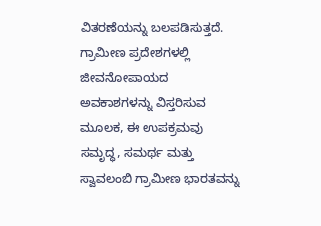ವಿತರಣೆಯನ್ನು ಬಲಪಡಿಸುತ್ತದೆ. ಗ್ರಾಮೀಣ ಪ್ರದೇಶಗಳಲ್ಲಿ ಜೀವನೋಪಾಯದ ಅವಕಾಶಗಳನ್ನು ವಿಸ್ತರಿಸುವ ಮೂಲಕ, ಈ ಉಪಕ್ರಮವು ಸಮೃದ್ಧ, ಸಮರ್ಥ ಮತ್ತು ಸ್ವಾವಲಂಬಿ ಗ್ರಾಮೀಣ ಭಾರತವನ್ನು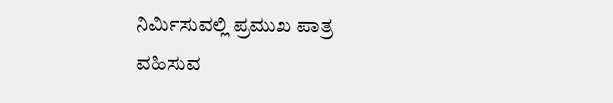ನಿರ್ಮಿಸುವಲ್ಲಿ ಪ್ರಮುಖ ಪಾತ್ರ ವಹಿಸುವ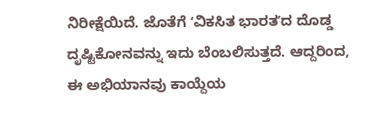ನಿರೀಕ್ಷೆಯಿದೆ. ಜೊತೆಗೆ ʻವಿಕಸಿತ ಭಾರತʼದ ದೊಡ್ಡ ದೃಷ್ಟಿಕೋನವನ್ನು ಇದು ಬೆಂಬಲಿಸುತ್ತದೆ. ಆದ್ದರಿಂದ, ಈ ಅಭಿಯಾನವು ಕಾಯ್ದೆಯ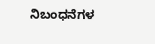ನಿಬಂಧನೆಗಳ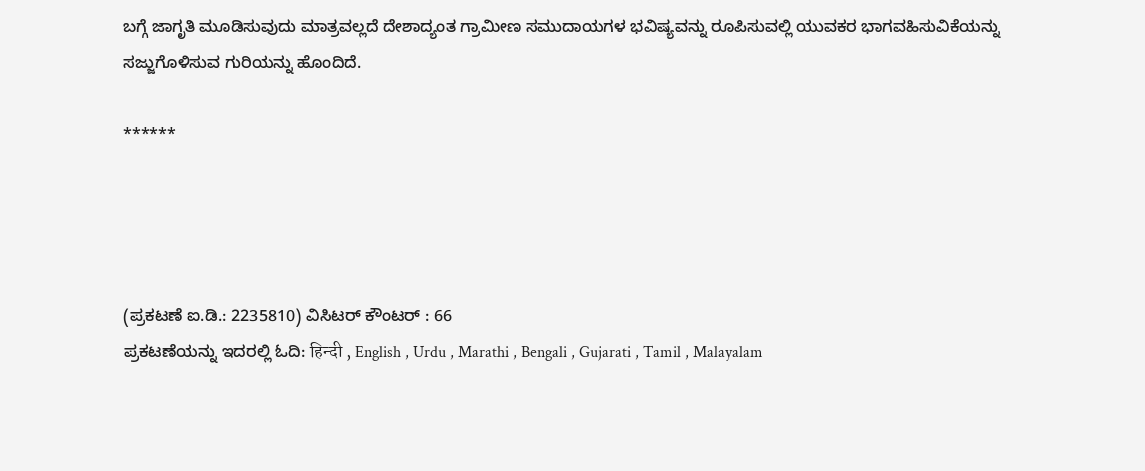ಬಗ್ಗೆ ಜಾಗೃತಿ ಮೂಡಿಸುವುದು ಮಾತ್ರವಲ್ಲದೆ ದೇಶಾದ್ಯಂತ ಗ್ರಾಮೀಣ ಸಮುದಾಯಗಳ ಭವಿಷ್ಯವನ್ನು ರೂಪಿಸುವಲ್ಲಿ ಯುವಕರ ಭಾಗವಹಿಸುವಿಕೆಯನ್ನು ಸಜ್ಜುಗೊಳಿಸುವ ಗುರಿಯನ್ನು ಹೊಂದಿದೆ.

******




(ಪ್ರಕಟಣೆ ಐ.ಡಿ.: 2235810) ವಿಸಿಟರ್ ಕೌಂಟರ್ : 66
ಪ್ರಕಟಣೆಯನ್ನು ಇದರಲ್ಲಿ ಓದಿ: हिन्दी , English , Urdu , Marathi , Bengali , Gujarati , Tamil , Malayalam